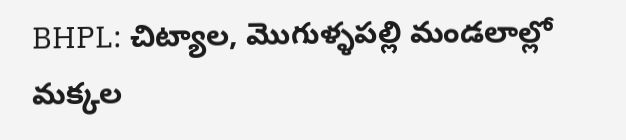BHPL: చిట్యాల, మొగుళ్ళపల్లి మండలాల్లో మక్కల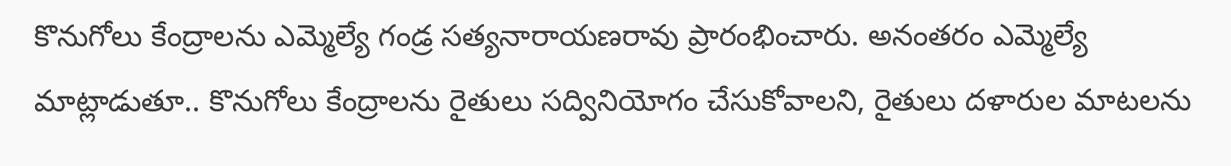కొనుగోలు కేంద్రాలను ఎమ్మెల్యే గండ్ర సత్యనారాయణరావు ప్రారంభించారు. అనంతరం ఎమ్మెల్యే మాట్లాడుతూ.. కొనుగోలు కేంద్రాలను రైతులు సద్వినియోగం చేసుకోవాలని, రైతులు దళారుల మాటలను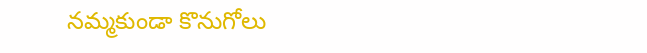నమ్మకుండా కొనుగోలు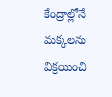కేంద్రాల్లోనే మక్కలను విక్రయించి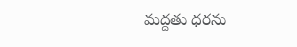మద్దతు ధరను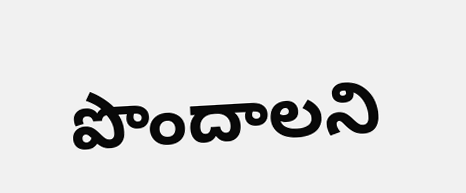పొందాలని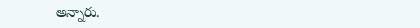అన్నారు.